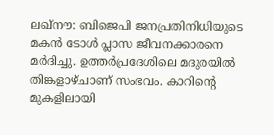ലഖ്നൗ: ബിജെപി ജനപ്രതിനിധിയുടെ മകന്‍ ടോള്‍ പ്ലാസ ജീവനക്കാരനെ മര്‍ദിച്ചു. ഉത്തര്‍പ്രദേശിലെ മദുരയില്‍ തിങ്കളാഴ്ചാണ് സംഭവം. കാറിന്‍റെ മുകളിലായി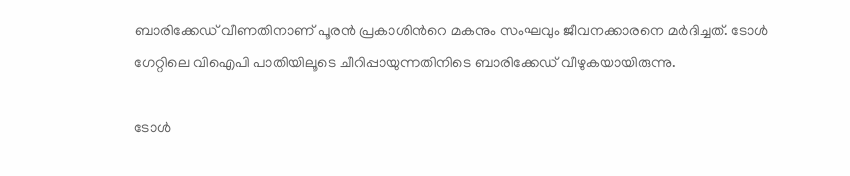ബാരിക്കേഡ് വീണതിനാണ് പൂരന്‍ പ്രകാശിന്‍റെ മകനും സംഘവും ജീവനക്കാരനെ മര്‍ദിച്ചത്. ടോള്‍ ഗേറ്റിലെ വിഐപി പാതിയിലൂടെ ചീറിപ്പായുന്നതിനിടെ ബാരിക്കേഡ് വീഴുകയായിരുന്നു.

ടോള്‍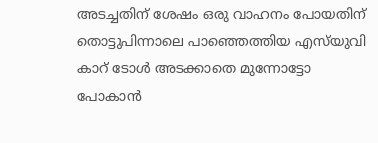അടച്ചതിന് ശേഷം ഒരു വാഹനം പോയതിന് തൊട്ടുപിന്നാലെ പാഞ്ഞെത്തിയ എസ്‍യുവി കാറ് ടോള്‍ അടക്കാതെ മുന്നോട്ടോ പോകാന്‍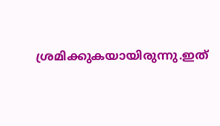ശ്രമിക്കുകയായിരുന്നു.ഇത്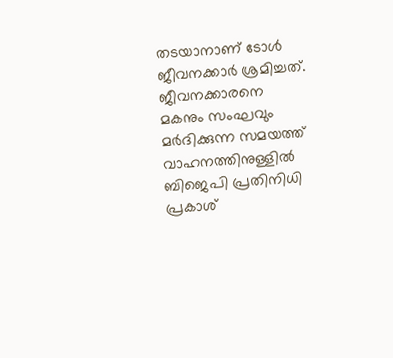തടയാനാണ് ടോള്‍ ജീവനക്കാര്‍ ശ്രമിച്ചത്. ജീവനക്കാരനെ മകനും സംഘവും മര്‍ദിക്കുന്ന സമയത്ത് വാഹനത്തിനുള്ളില്‍ ബിജെപി പ്രതിനിധി പ്രകാശ്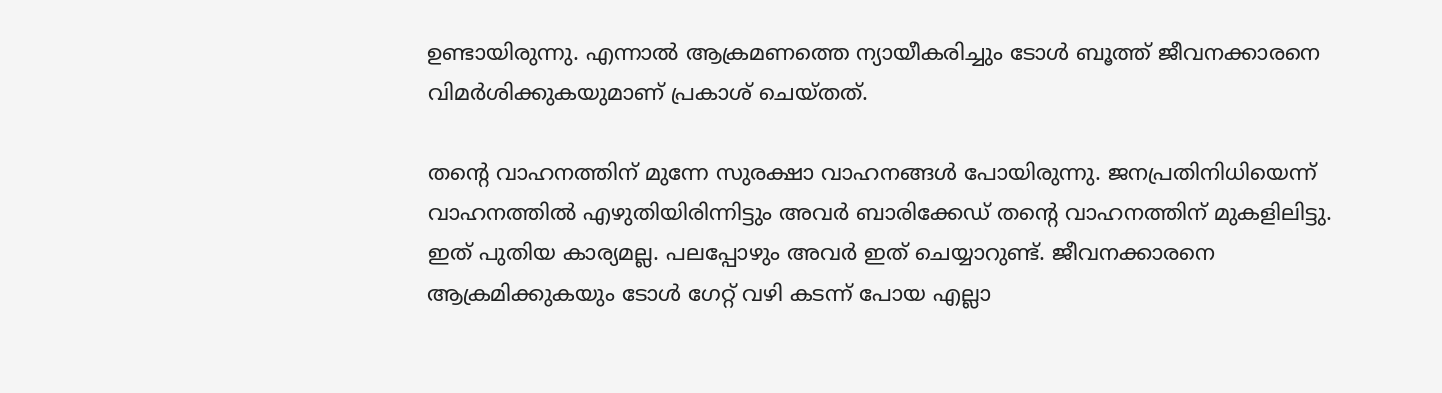ഉണ്ടായിരുന്നു. എന്നാല്‍ ആക്രമണത്തെ ന്യായീകരിച്ചും ടോള്‍ ബൂത്ത് ജീവനക്കാരനെ വിമര്‍ശിക്കുകയുമാണ് പ്രകാശ് ചെയ്തത്.

തന്‍റെ വാഹനത്തിന് മുന്നേ സുരക്ഷാ വാഹനങ്ങള്‍ പോയിരുന്നു. ജനപ്രതിനിധിയെന്ന് വാഹനത്തില്‍ എഴുതിയിരിന്നിട്ടും അവര്‍ ബാരിക്കേഡ് തന്‍റെ വാഹനത്തിന് മുകളിലിട്ടു. ഇത് പുതിയ കാര്യമല്ല. പലപ്പോഴും അവര്‍ ഇത് ചെയ്യാറുണ്ട്. ജീവനക്കാരനെ ആക്രമിക്കുകയും ടോള്‍ ഗേറ്റ് വഴി കടന്ന് പോയ എല്ലാ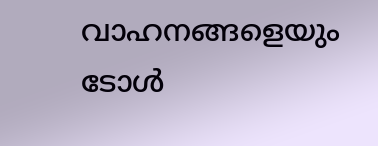വാഹനങ്ങളെയും ടോള്‍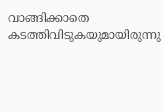വാങ്ങിക്കാതെ കടത്തിവിടുകയുമായിരുന്നു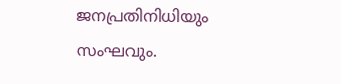ജനപ്രതിനിധിയും സംഘവും.